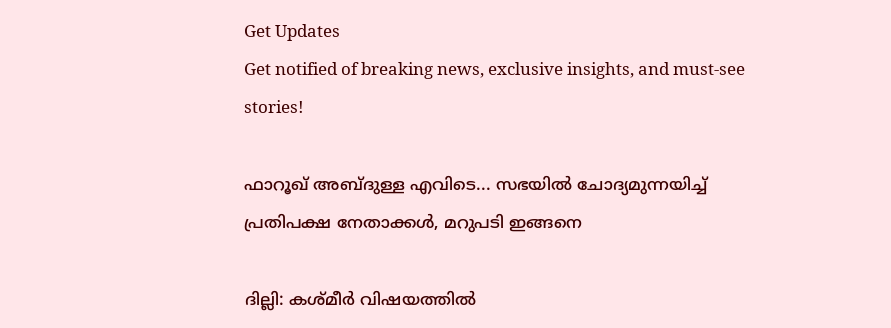Get Updates
Get notified of breaking news, exclusive insights, and must-see stories!

ഫാറൂഖ് അബ്ദുള്ള എവിടെ... സഭയില്‍ ചോദ്യമുന്നയിച്ച് പ്രതിപക്ഷ നേതാക്കള്‍, മറുപടി ഇങ്ങനെ

ദില്ലി: കശ്മീര്‍ വിഷയത്തില്‍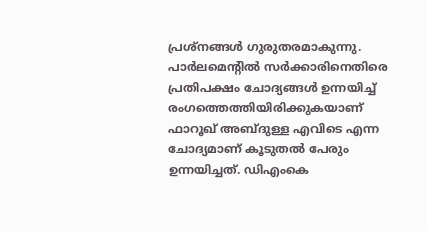പ്രശ്‌നങ്ങള്‍ ഗുരുതരമാകുന്നു. പാര്‍ലമെന്റില്‍ സര്‍ക്കാരിനെതിരെ പ്രതിപക്ഷം ചോദ്യങ്ങള്‍ ഉന്നയിച്ച് രംഗത്തെത്തിയിരിക്കുകയാണ് ഫാറൂഖ് അബ്ദുള്ള എവിടെ എന്ന ചോദ്യമാണ് കൂടുതല്‍ പേരും ഉന്നയിച്ചത്. ഡിഎംകെ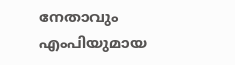നേതാവും എംപിയുമായ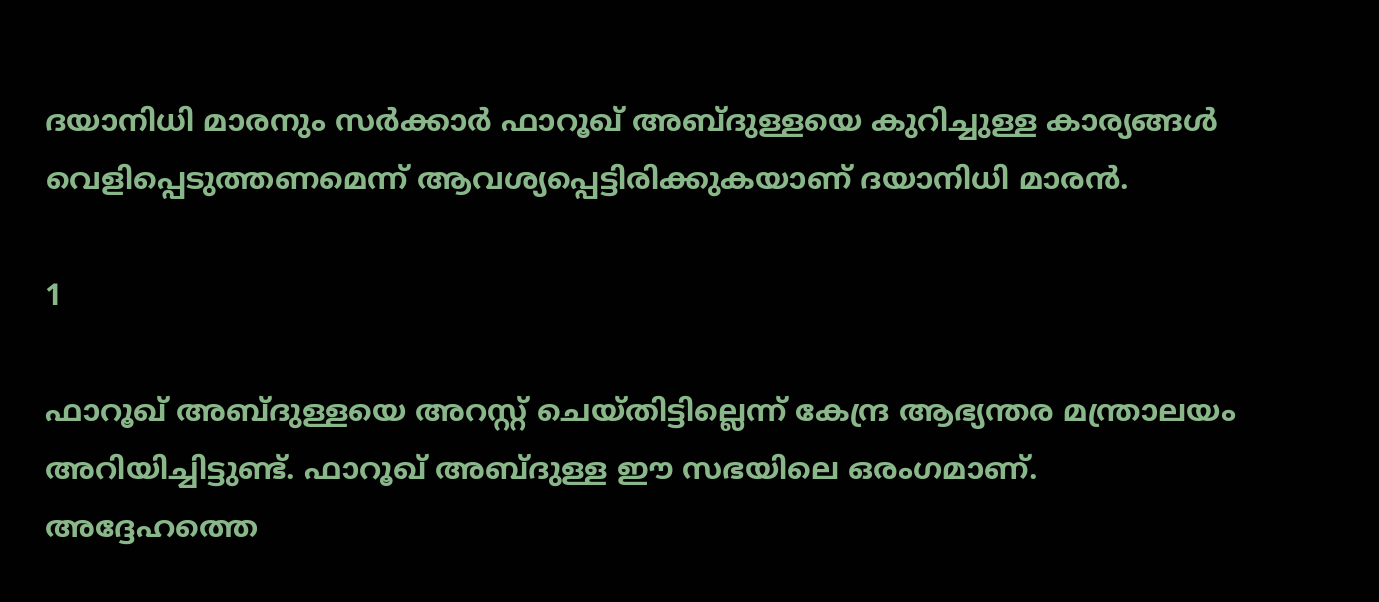ദയാനിധി മാരനും സര്‍ക്കാര്‍ ഫാറൂഖ് അബ്ദുള്ളയെ കുറിച്ചുള്ള കാര്യങ്ങള്‍ വെളിപ്പെടുത്തണമെന്ന് ആവശ്യപ്പെട്ടിരിക്കുകയാണ് ദയാനിധി മാരന്‍.

1

ഫാറൂഖ് അബ്ദുള്ളയെ അറസ്റ്റ് ചെയ്തിട്ടില്ലെന്ന് കേന്ദ്ര ആഭ്യന്തര മന്ത്രാലയം അറിയിച്ചിട്ടുണ്ട്. ഫാറൂഖ് അബ്ദുള്ള ഈ സഭയിലെ ഒരംഗമാണ്. അദ്ദേഹത്തെ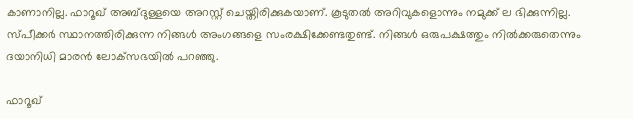കാണാനില്ല. ഫാറൂഖ് അബ്ദുള്ളയെ അറസ്റ്റ് ചെയ്തിരിക്കുകയാണ്. കൂടുതല്‍ അറിവുകളൊന്നും നമുക്ക് ല ഭിക്കുന്നില്ല. സ്പീക്കര്‍ സ്ഥാനത്തിരിക്കുന്ന നിങ്ങള്‍ അംഗങ്ങളെ സംരക്ഷിക്കേണ്ടതുണ്ട്. നിങ്ങള്‍ ഒരുപക്ഷത്തും നില്‍ക്കരുതെന്നും ദയാനിധി മാരന്‍ ലോക്‌സഭയില്‍ പറഞ്ഞു.

ഫാറൂഖ്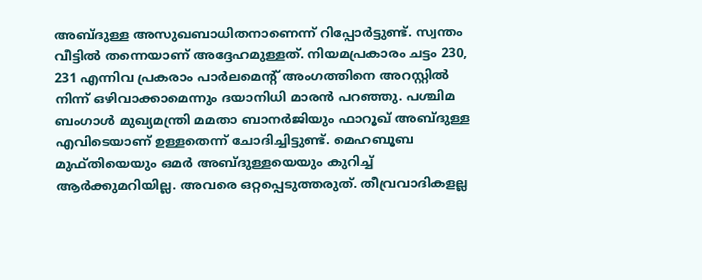അബ്ദുള്ള അസുഖബാധിതനാണെന്ന് റിപ്പോര്‍ട്ടുണ്ട്. സ്വന്തം വീട്ടില്‍ തന്നെയാണ് അദ്ദേഹമുള്ളത്. നിയമപ്രകാരം ചട്ടം 230, 231 എന്നിവ പ്രകരാം പാര്‍ലമെന്റ് അംഗത്തിനെ അറസ്റ്റില്‍ നിന്ന് ഒഴിവാക്കാമെന്നും ദയാനിധി മാരന്‍ പറഞ്ഞു. പശ്ചിമ ബംഗാള്‍ മുഖ്യമന്ത്രി മമതാ ബാനര്‍ജിയും ഫാറൂഖ് അബ്ദുള്ള എവിടെയാണ് ഉള്ളതെന്ന് ചോദിച്ചിട്ടുണ്ട്. മെഹബൂബ മുഫ്തിയെയും ഒമര്‍ അബ്ദുള്ളയെയും കുറിച്ച് ആര്‍ക്കുമറിയില്ല. അവരെ ഒറ്റപ്പെടുത്തരുത്. തീവ്രവാദികളല്ല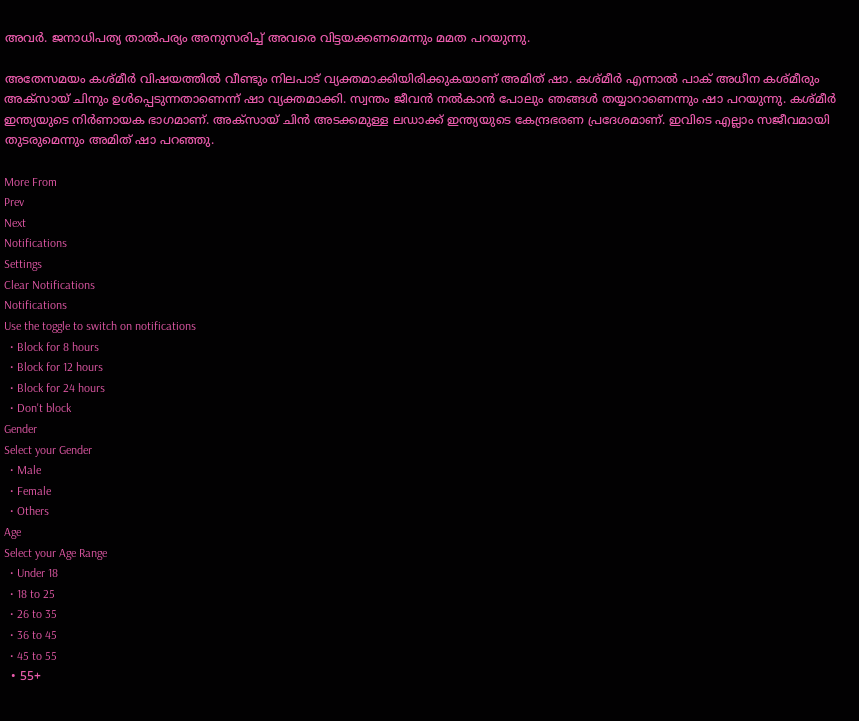അവര്‍. ജനാധിപത്യ താല്‍പര്യം അനുസരിച്ച് അവരെ വിട്ടയക്കണമെന്നും മമത പറയുന്നു.

അതേസമയം കശ്മീര്‍ വിഷയത്തില്‍ വീണ്ടും നിലപാട് വ്യക്തമാക്കിയിരിക്കുകയാണ് അമിത് ഷാ. കശ്മീര്‍ എന്നാല്‍ പാക് അധീന കശ്മീരും അക്‌സായ് ചിനും ഉള്‍പ്പെടുന്നതാണെന്ന് ഷാ വ്യക്തമാക്കി. സ്വന്തം ജീവന്‍ നല്‍കാന്‍ പോലും ഞങ്ങള്‍ തയ്യാറാണെന്നും ഷാ പറയുന്നു. കശ്മീര്‍ ഇന്ത്യയുടെ നിര്‍ണായക ഭാഗമാണ്. അക്‌സായ് ചിന്‍ അടക്കമുള്ള ലഡാക്ക് ഇന്ത്യയുടെ കേന്ദ്രഭരണ പ്രദേശമാണ്. ഇവിടെ എല്ലാം സജീവമായി തുടരുമെന്നും അമിത് ഷാ പറഞ്ഞു.

More From
Prev
Next
Notifications
Settings
Clear Notifications
Notifications
Use the toggle to switch on notifications
  • Block for 8 hours
  • Block for 12 hours
  • Block for 24 hours
  • Don't block
Gender
Select your Gender
  • Male
  • Female
  • Others
Age
Select your Age Range
  • Under 18
  • 18 to 25
  • 26 to 35
  • 36 to 45
  • 45 to 55
  • 55+